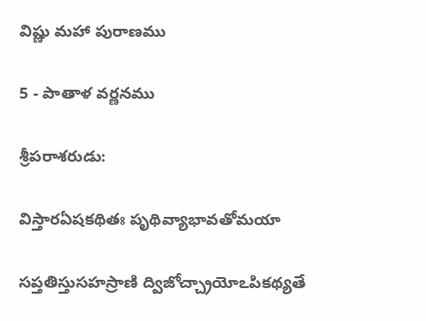విష్ణు మహా పురాణము

5 - పాతాళ వర్ణనము

శ్రీపరాశరుడు:

విస్తారఏషకథితః పృథివ్యాభావతోమయా

సప్తతిస్తుసహస్రాణి ద్విజోచ్చ్రాయోఽపికథ్యతే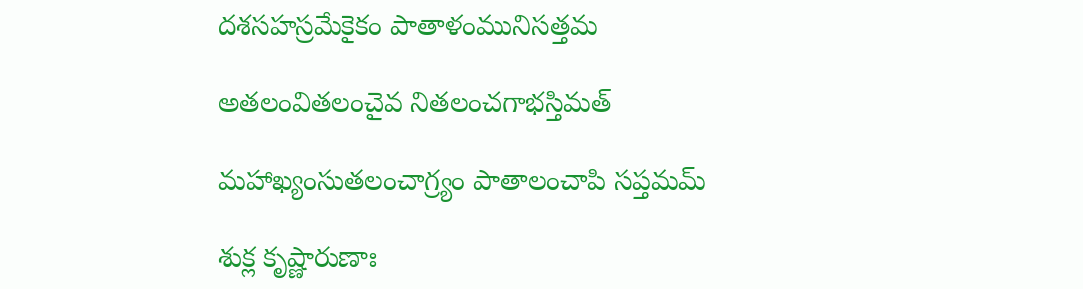దశసహస్రమేకైకం పాతాళంమునిసత్తమ

అతలంవితలంచైవ నితలంచగాభస్తిమత్

మహాఖ్యంసుతలంచాగ్ర్యం పాతాలంచాపి సప్తమమ్

శుక్ల కృష్ణారుణాః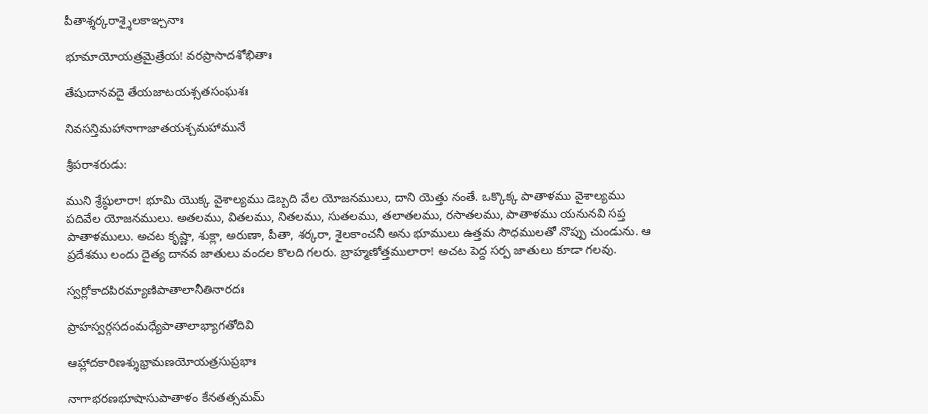పీతాశ్శర్కరాశ్శైలకాఞ్చనాః

భూమాయోయత్రమైత్రేయ! వరప్రాసాదశోభితాః

తేషుదానవదై తేయజాటయశ్సతసంఘశః

నివసన్తిమహానాగాజాతయశ్చమహామునే

శ్రీపరాశరుడు:

ముని శ్రేష్ఠులారా! భూమి యొక్క వైశాల్యము డెబ్బది వేల యోజనములు, దాని యెత్తు నంతే. ఒక్కొక్క పాతాళము వైశాల్యము పదివేల యోజనములు. అతలము, వితలము, నితలము, సుతలము, తలాతలము, రసాతలము, పాతాళము యనునవి సప్త పాతాళములు. అచట కృష్ణా, శుక్లా, అరుణా, పీతా, శర్కరా, శైలకాంచనీ అను భూములు ఉత్తమ సౌధములతో నొప్పు చుండును. ఆ ప్రదేశము లందు దైత్య దానవ జాతులు వందల కొలది గలరు. బ్రాహ్మణోత్తములారా! అచట పెద్ద సర్ప జాతులు కూడా గలవు.

స్వర్లోకాదపిరమ్యాణిపాతాలానీతినారదః

ప్రాహస్వర్గసదంమధ్యేపాతాలాభ్యాగతోదివి

ఆహ్లాదకారిణశ్శుభ్రామణయోయత్రసుప్రభాః

నాగాభరణభూషాసుపాతాళం కేనతత్సమమ్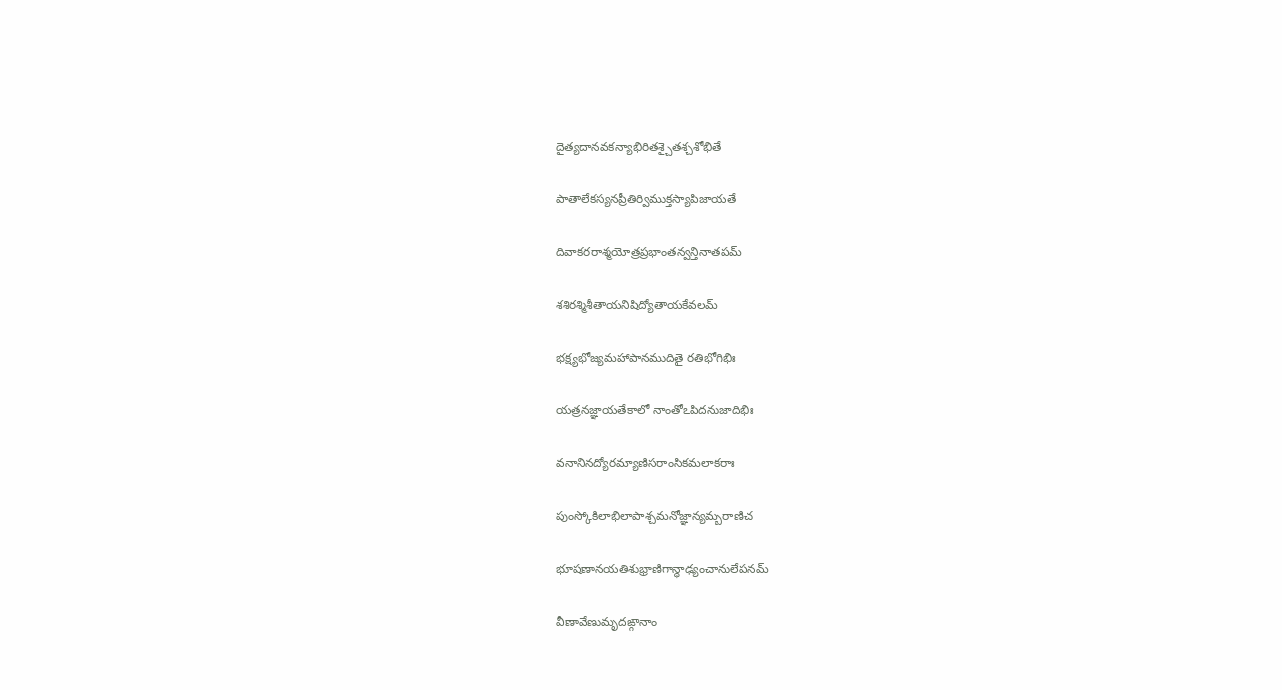దైత్యదానవకన్యాభిరితశ్చైతశ్చశోభితే

పాతాలేకస్యనప్రీతిర్విముక్తస్యాపిజాయతే

దివాకరరాశ్మయోత్రప్రభాంతన్వన్తినాతపమ్

శశిరశ్మిశీతాయనిషిద్యోతాయకేవలమ్

భక్ష్యభోజ్యమహాపానముదితై రతిభోగిభిః

యత్రనజ్ఞాయతేకాలో నాంతోఽపిదనుజాదిభిః

వనానినద్యోరమ్యాణిసరాంసికమలాకరాః

పుంస్కోకిలాభిలాపాశ్చమనోజ్ఞాన్యమ్బరాణిచ

భూషణానయతిశుభ్రాణిగాన్ధాఢ్యంచానులేపనమ్

వీణావేణుమృదఙ్గానాం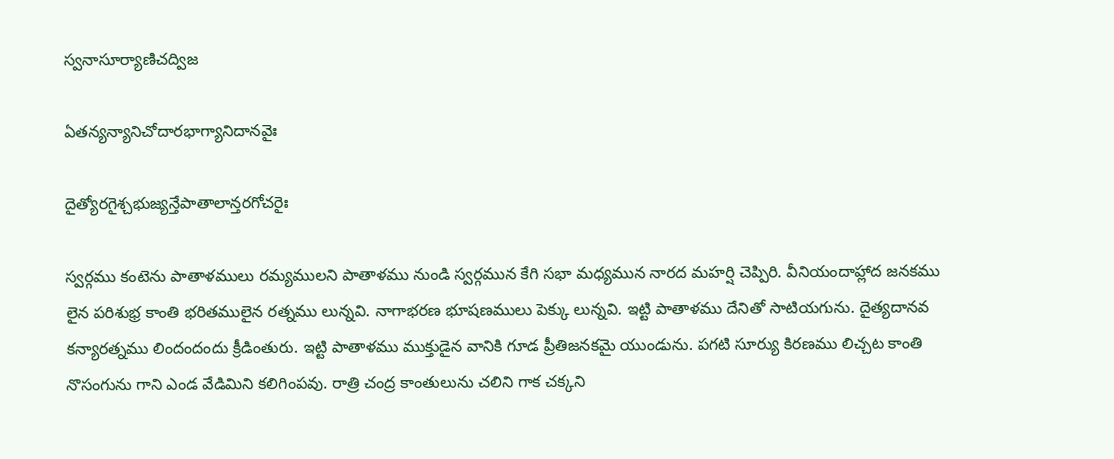స్వనాసూర్యాణిచద్విజ

ఏతన్యన్యానిచోదారభాగ్యానిదానవైః

దైత్యోరగైశ్చభుజ్యన్తేపాతాలాన్తరగోచరైః

స్వర్గము కంటెను పాతాళములు రమ్యములని పాతాళము నుండి స్వర్గమున కేగి సభా మధ్యమున నారద మహర్షి చెప్పిరి. వీనియందాహ్లాద జనకము లైన పరిశుభ్ర కాంతి భరితములైన రత్నము లున్నవి. నాగాభరణ భూషణములు పెక్కు లున్నవి. ఇట్టి పాతాళము దేనితో సాటియగును. దైత్యదానవ కన్యారత్నము లిందందందు క్రీడింతురు. ఇట్టి పాతాళము ముక్తుడైన వానికి గూడ ప్రీతిజనకమై యుండును. పగటి సూర్యు కిరణము లిచ్చట కాంతి నొసంగును గాని ఎండ వేడిమిని కలిగింపవు. రాత్రి చంద్ర కాంతులును చలిని గాక చక్కని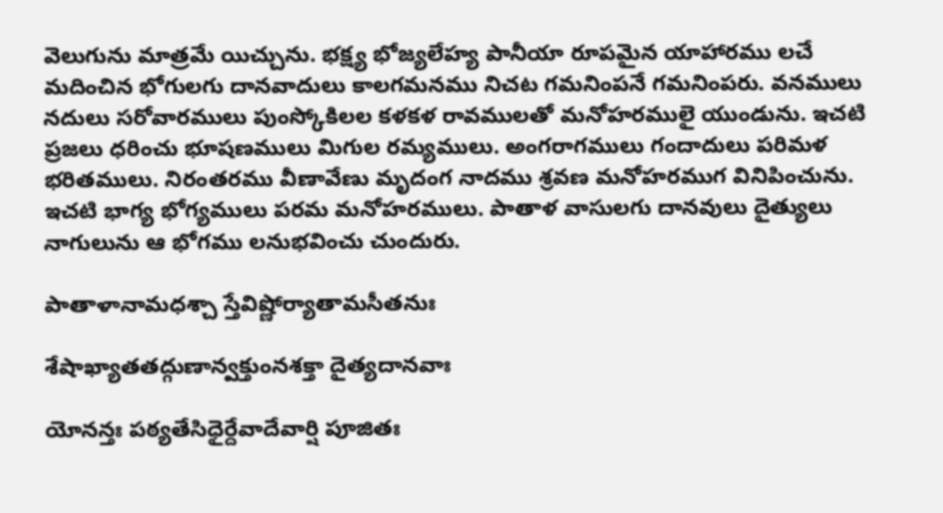వెలుగును మాత్రమే యిచ్చును. భక్ష్య భోజ్యలేహ్య పానీయా రూపమైన యాహారము లచే మదించిన భోగులగు దానవాదులు కాలగమనము నిచట గమనింపనే గమనింపరు. వనములు నదులు సరోవారములు పుంస్కోకిలల కళకళ రావములతో మనోహరములై యుండును. ఇచటి ప్రజలు ధరించు భూషణములు మిగుల రమ్యములు. అంగరాగములు గందాదులు పరిమళ భరితములు. నిరంతరము వీణావేణు మృదంగ నాదము శ్రవణ మనోహరముగ వినిపించును. ఇచటి భాగ్య భోగ్యములు పరమ మనోహరములు. పాతాళ వాసులగు దానవులు దైత్యులు నాగులును ఆ భోగము లనుభవించు చుందురు.

పాతాళానామధశ్చా స్తేవిష్ణోర్యాతామసీతనుః

శేషాఖ్యాతతద్గుణాన్వక్తుంనశక్తా దైత్యదానవాః

యోనన్తః పఠ్యతేసిధైర్దేవాదేవార్షి పూజితః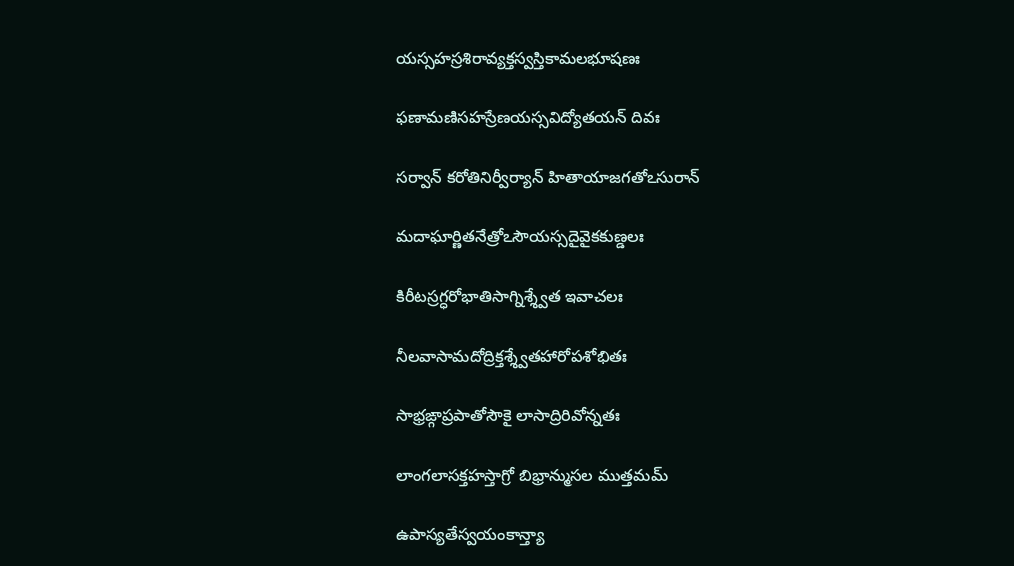యస్సహస్రశిరావ్యక్తస్వస్తికామలభూషణః

ఫణామణిసహస్రేణయస్సవిద్యోతయన్ దివః

సర్వాన్ కరోతినిర్వీర్యాన్ హితాయాజగతోఽసురాన్

మదాఘార్ణితనేత్రోఽసౌయస్సదైవైకకుణ్డలః

కిరీటస్రగ్ధరోభాతిసాగ్నిశ్శ్వేత ఇవాచలః

నీలవాసామదోద్రిక్తశ్శ్వేతహారోపశోభితః

సాభ్రఙ్గాప్రపాతోసౌకై లాసాద్రిరివోన్నతః

లాంగలాసక్తహస్తాగ్రో బిభ్రాన్ముసల ముత్తమమ్

ఉపాస్యతేస్వయంకాన్త్యా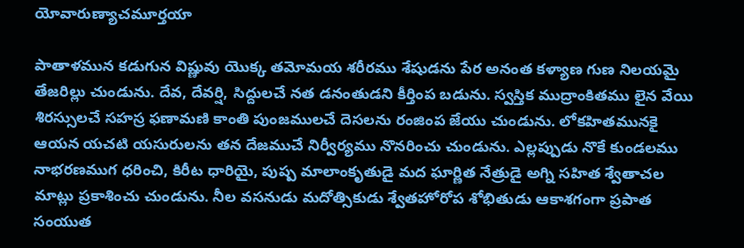యోవారుణ్యాచమూర్తయా

పాతాళమున కడుగున విష్ణువు యొక్క తమోమయ శరీరము శేషుడను పేర అనంత కళ్యాణ గుణ నిలయమై తేజరిల్లు చుండును. దేవ, దేవర్షి, సిద్దులచే నత డనంతుడని కీర్తింప బడును. స్వస్తిక ముద్రాంకితము లైన వేయి శిరస్సులచే సహస్ర ఫణామణి కాంతి పుంజములచే దెసలను రంజింప జేయు చుండును. లోకహితమునకై ఆయన యచటి యసురులను తన దేజముచే నిర్వీర్యము నొనరించు చుండును. ఎల్లప్పుడు నొకే కుండలము నాభరణముగ ధరించి, కిరీట ధారియై, పుష్ప మాలాంకృతుడై మద ఘార్ణిత నేత్రుడై అగ్ని సహిత శ్వేతాచల మాట్లు ప్రకాశించు చుండును. నీల వసనుడు మదోత్సికుడు శ్వేతహోరోప శోభితుడు ఆకాశగంగా ప్రపాత సంయుత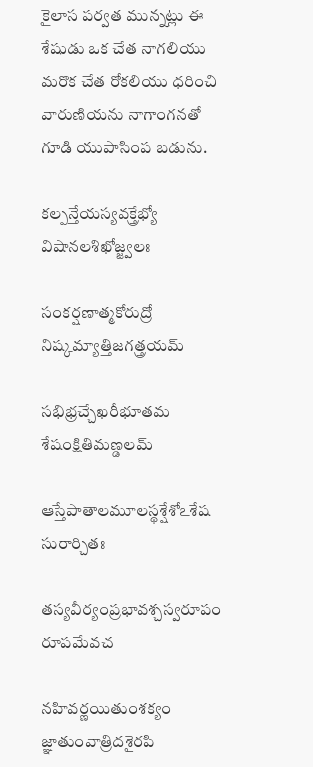కైలాస పర్వత మున్నట్లు ఈ శేషుడు ఒక చేత నాగలియు మరొక చేత రోకలియు ధరించి వారుణియను నాగాంగనతో గూడి యుపాసింప బడును.

కల్పన్తేయస్యవక్త్రేభ్యో విషానలశిఖోజ్జ్వలః

సంకర్షణాత్మకోరుద్రో నిష్కమ్యాత్తిజగత్త్రయమ్

సభిభ్రచ్చేఖరీభూతమ శేషంక్షితిమణ్డలమ్

ఆస్తేపాతాలమూలస్థశ్షేశోఽశేష సురార్చితః

తస్యవీర్యంప్రభావశ్చస్వరూపం రూపమేవచ

నహివర్ణయితుంశక్యం జ్ఞాతుంవాత్రిదశైరపి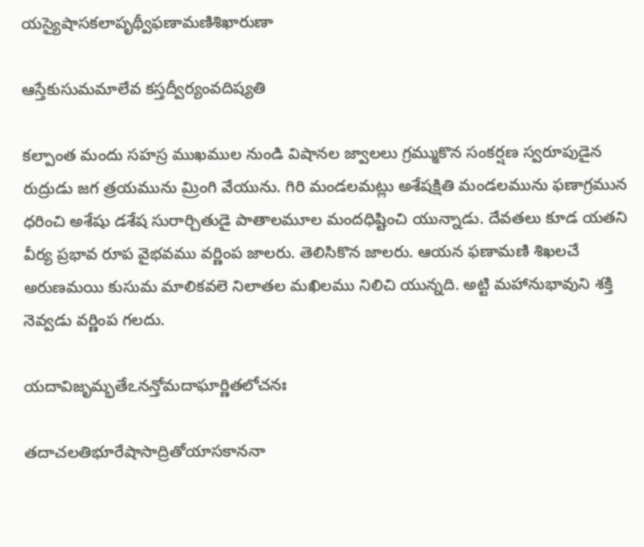యస్యైషాసకలాపృథ్వీఫణామణిశిఖారుణా

ఆస్తేకుసుమమాలేవ కస్తద్వీర్యంవదిష్యతి

కల్పాంత మందు సహస్ర ముఖముల నుండి విషానల జ్వాలలు గ్రమ్ముకొన సంకర్షణ స్వరూపుడైన రుద్రుడు జగ త్రయమును మ్రింగి వేయును. గిరి మండలమట్లు అశేషక్షితి మండలమును ఫణాగ్రమున ధరించి అశేషు డశేష సురార్చితుడై పాతాలమూల మందధిష్టించి యున్నాడు. దేవతలు కూడ యతని వీర్య ప్రభావ రూప వైభవము వర్ణింప జాలరు. తెలిసికొన జాలరు. ఆయన ఫణామణి శిఖలచే అరుణమయి కుసుమ మాలికవలె నిలాతల మఖిలము నిలిచి యున్నది. అట్టి మహానుభావుని శక్తి నెవ్వడు వర్ణింప గలదు.

యదావిజృమ్భతేఽనన్తోమదాఘార్ణితలోచనః

తదాచలతిభూరేషాసాద్రితోయాసకాననా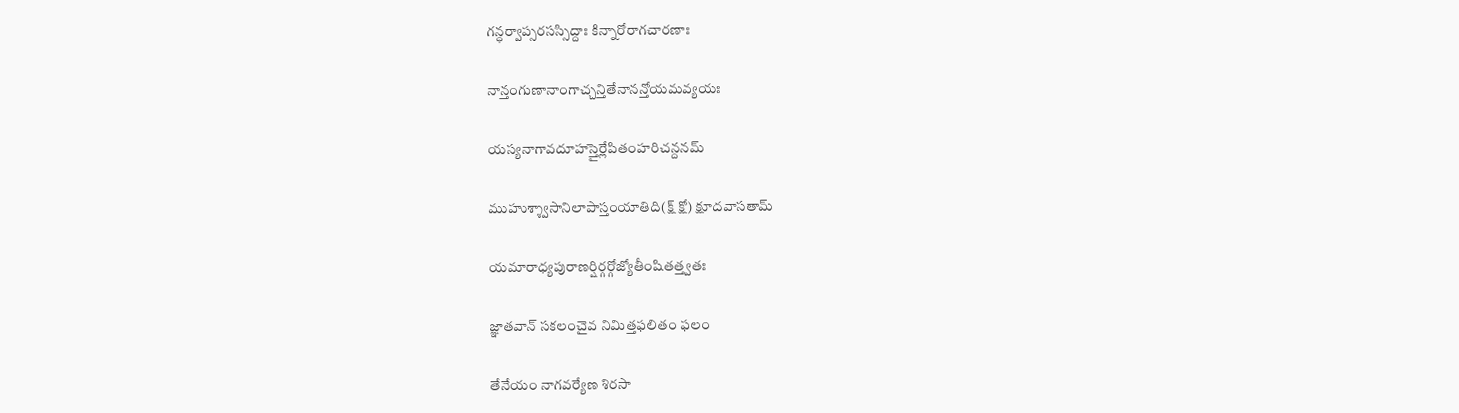గన్ధర్వాప్సరసస్సిద్దాః కిన్నారోరాగచారణాః

నాన్తంగుణానాంగాచ్చన్తితేనానన్తోయమవ్యయః

యస్యనాగావదూహస్తైర్లేపితంహరిచన్దనమ్

ముహుశ్శ్వాసానిలాపాస్తంయాతిది(క్ష్ క్షో) క్షూదవాసతామ్

యమారాధ్యపురాణర్షిర్గర్గోజ్యోతీంషితత్త్వతః

జ్ఞాతవాన్ సకలంచైవ నిమిత్తఫలితం ఫలం

తేనేయం నాగవర్యేణ శిరసా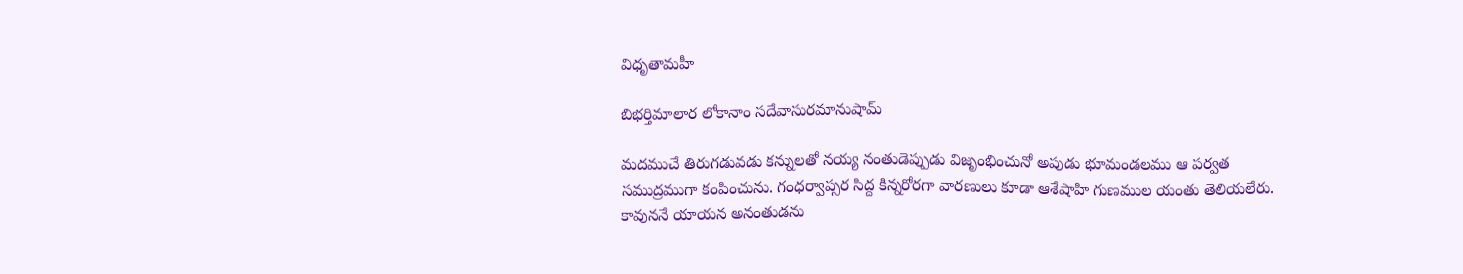విధృతామహీ

బిభర్తిమాలార లోకానాం సదేవాసురమానుషామ్

మదముచే తిరుగడువడు కన్నులతో నయ్య నంతుడెప్పుడు విజృంభించునో అపుడు భూమండలము ఆ పర్వత సముద్రముగా కంపించును. గంధర్వాప్సర సిద్ద కిన్నరోరగా వారణులు కూడా ఆశేషాహి గుణముల యంతు తెలియలేరు. కావుననే యాయన అనంతుడను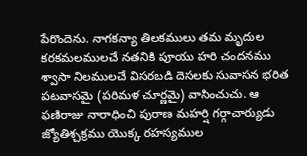పేరొందెను. నాగకన్యా తిలకములు తమ మృదుల కరకమలములచే నతనికి పూయు హరి చందనము శ్వాసా నిలములచే విసరబడి దెసలకు సువాసన భరిత పటవాసమై (పరిమళ చూర్ణమై) వాసించుచు. ఆ ఫణిరాజు నారాధించి పురాణ మహర్షి గర్గాచార్యుడు జ్యోతిశ్చక్రము యొక్క రహస్యముల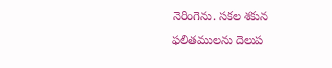నెరింగెను. సకల శకున ఫలితములను దెలుప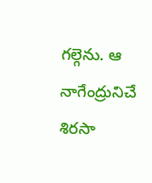గల్గెను. ఆ నాగేంద్రునిచే శిరసా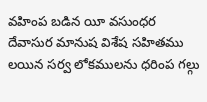వహింప బడిన యీ వసుంధర దేవాసుర మానుష విశేష సహితము లయిన సర్వ లోకములను ధరింప గల్గు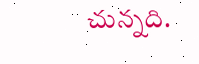చున్నది.